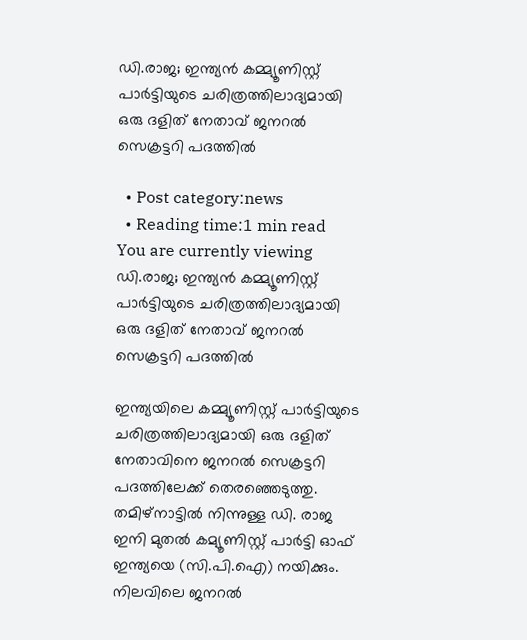ഡി.രാജ; ഇന്ത്യന്‍ കമ്മ്യൂണിസ്റ്റ് പാർട്ടിയുടെ ചരിത്രത്തിലാദ്യമായി ഒരു ദളിത് നേതാവ് ജനറൽ സെക്രട്ടറി പദത്തിൽ

  • Post category:news
  • Reading time:1 min read
You are currently viewing ഡി.രാജ; ഇന്ത്യന്‍ കമ്മ്യൂണിസ്റ്റ് പാർട്ടിയുടെ ചരിത്രത്തിലാദ്യമായി ഒരു ദളിത് നേതാവ് ജനറൽ സെക്രട്ടറി പദത്തിൽ

ഇന്ത്യയിലെ കമ്മ്യൂണിസ്റ്റ് പാർട്ടിയുടെ ചരിത്രത്തിലാദ്യമായി ഒരു ദളിത് നേതാവിനെ ജനറൽ സെക്രട്ടറി പദത്തിലേക്ക് തെരഞ്ഞെടുത്തു. തമിഴ്‌നാട്ടില്‍ നിന്നുള്ള ഡി. രാജ ഇനി മുതൽ കമ്യൂണിസ്റ്റ് പാർട്ടി ഓഫ് ഇന്ത്യയെ (സി.പി.ഐ) നയിക്കും. നിലവിലെ ജനറല്‍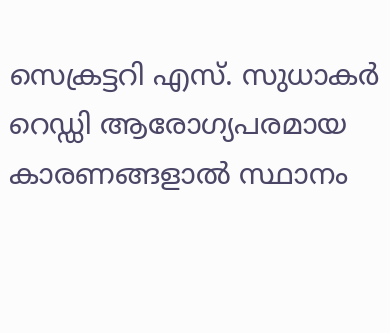സെക്രട്ടറി എസ്. സുധാകര്‍ റെഡ്ഡി ആരോഗ്യപരമായ കാരണങ്ങളാല്‍ സ്ഥാനം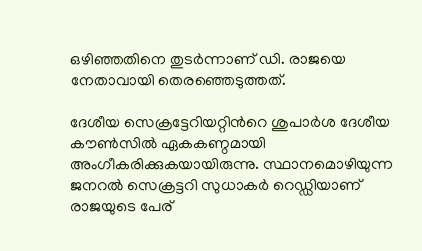ഒഴിഞ്ഞതിനെ തുടര്‍ന്നാണ് ഡി. രാജയെ നേതാവായി തെരഞ്ഞെടുത്തത്.

ദേശീയ സെക്രട്ടേറിയറ്റിന്‍റെ ശുപാര്‍ശ ദേശീയ കൗണ്‍സില്‍ ഏകകണ്ഠമായി അംഗീകരിക്കുകയായിരുന്നു. സ്ഥാനമൊഴിയുന്ന ജനറല്‍ സെക്രട്ടറി സുധാകര്‍ റെഡ്ഡിയാണ് രാജയുടെ പേര്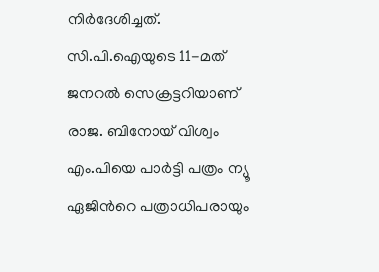നിര്‍ദേശിച്ചത്. സി.പി.ഐയുടെ 11-മത് ജനറല്‍ സെക്രട്ടറിയാണ് രാജ. ബിനോയ് വിശ്വം എം.പിയെ പാര്‍ട്ടി പത്രം ന്യൂ ഏജിന്‍റെ പത്രാധിപരായും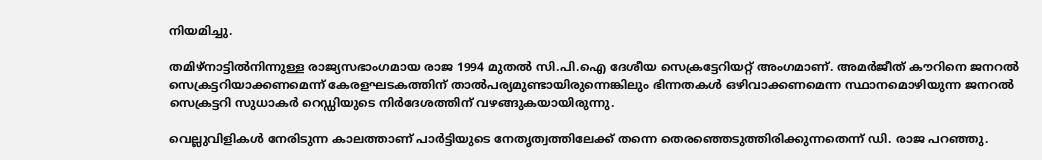നിയമിച്ചു.

തമിഴ്നാട്ടില്‍നിന്നുള്ള രാജ്യസഭാംഗമായ രാജ 1994 മുതല്‍ സി.പി.ഐ ദേശീയ സെക്രട്ടേറിയറ്റ് അംഗമാണ്. അമര്‍ജീത് കൗറിനെ ജനറല്‍ സെക്രട്ടറിയാക്കണമെന്ന് കേരളഘടകത്തിന് താല്‍പര്യമുണ്ടായിരുന്നെങ്കിലും ഭിന്നതകള്‍ ഒഴിവാക്കണമെന്ന സ്ഥാനമൊഴിയുന്ന ജനറല്‍ സെക്രട്ടറി സുധാകര്‍ റെഡ്ഡിയുടെ നിര്‍ദേശത്തിന് വഴങ്ങുകയായിരുന്നു.

വെല്ലുവിളികള്‍ നേരിടുന്ന കാലത്താണ് പാര്‍ട്ടിയുടെ നേതൃത്വത്തിലേക്ക് തന്നെ തെരഞ്ഞെടുത്തിരിക്കുന്നതെന്ന് ഡി. രാജ പറഞ്ഞു.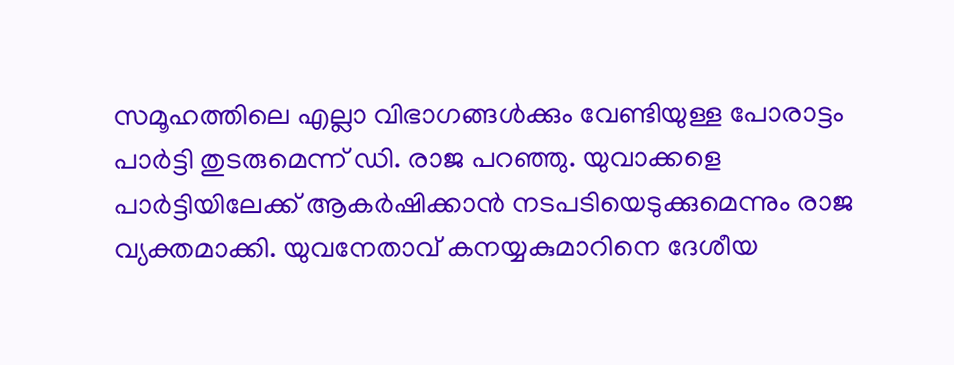സമൂഹത്തിലെ എല്ലാ വിഭാഗങ്ങള്‍ക്കും വേണ്ടിയുള്ള പോരാട്ടം പാര്‍ട്ടി തുടരുമെന്ന് ഡി. രാജ പറഞ്ഞു. യുവാക്കളെ പാര്‍ട്ടിയിലേക്ക് ആകര്‍ഷിക്കാന്‍ നടപടിയെടുക്കുമെന്നും രാജ വ്യക്തമാക്കി. യുവനേതാവ് കനയ്യകുമാറിനെ ദേശീയ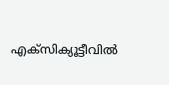എക്‌സിക്യൂട്ടീവില്‍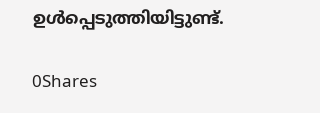ഉള്‍പ്പെടുത്തിയിട്ടുണ്ട്.

0Shares